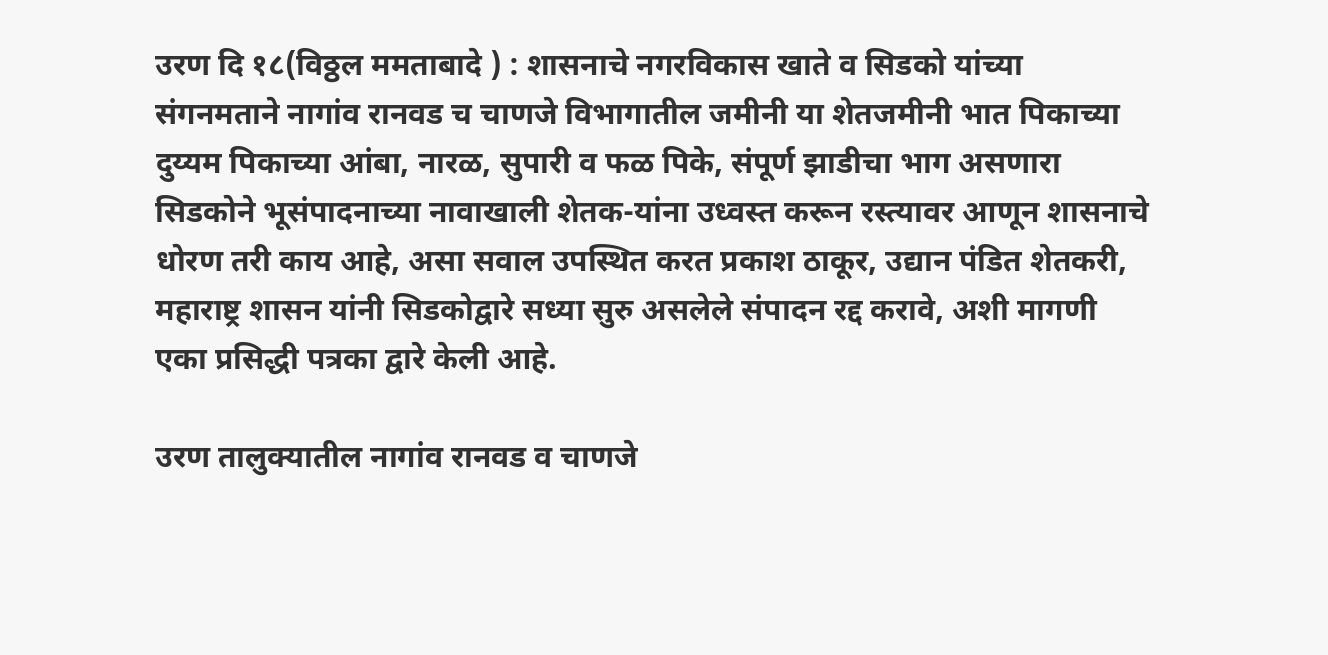उरण दि १८(विठ्ठल ममताबादे ) : शासनाचे नगरविकास खाते व सिडको यांच्या संगनमताने नागांव रानवड च चाणजे विभागातील जमीनी या शेतजमीनी भात पिकाच्या दुय्यम पिकाच्या आंबा, नारळ, सुपारी व फळ पिके, संपूर्ण झाडीचा भाग असणारा सिडकोने भूसंपादनाच्या नावाखाली शेतक-यांना उध्वस्त करून रस्त्यावर आणून शासनाचे धोरण तरी काय आहे, असा सवाल उपस्थित करत प्रकाश ठाकूर, उद्यान पंडित शेतकरी, महाराष्ट्र शासन यांनी सिडकोद्वारे सध्या सुरु असलेले संपादन रद्द करावे, अशी मागणी एका प्रसिद्धी पत्रका द्वारे केली आहे.

उरण तालुक्यातील नागांव रानवड व चाणजे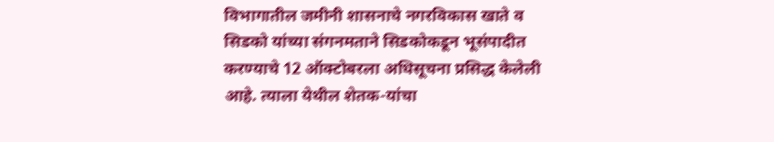विभागातील जमीनी शासनाचे नगरविकास खाते व सिडको यांच्या संगनमताने सिडकोकडून भूसंपादीत करण्याचे 12 ऑक्टोबरला अधिसूचना प्रसिद्ध केलेली आहे. त्याला येथील शेतक-यांचा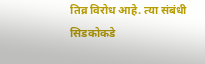तिव्र विरोध आहे. त्या संबंधी सिडकोकडे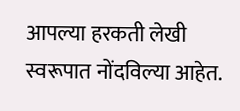आपल्या हरकती लेखी स्वरूपात नोंदविल्या आहेत.